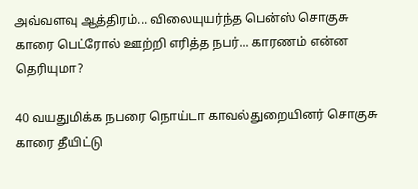அவ்வளவு ஆத்திரம்... விலையுயர்ந்த பென்ஸ் சொகுசு காரை பெட்ரோல் ஊற்றி எரித்த நபர்... காரணம் என்ன தெரியுமா?

40 வயதுமிக்க நபரை நொய்டா காவல்துறையினர் சொகுசு காரை தீயிட்டு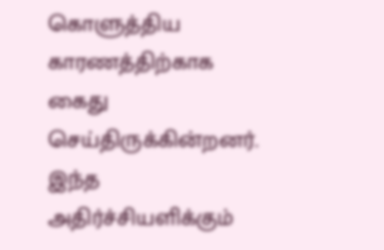கொளுத்திய காரணத்திற்காக கைது செய்திருக்கின்றனர். இந்த அதிர்ச்சியளிக்கும்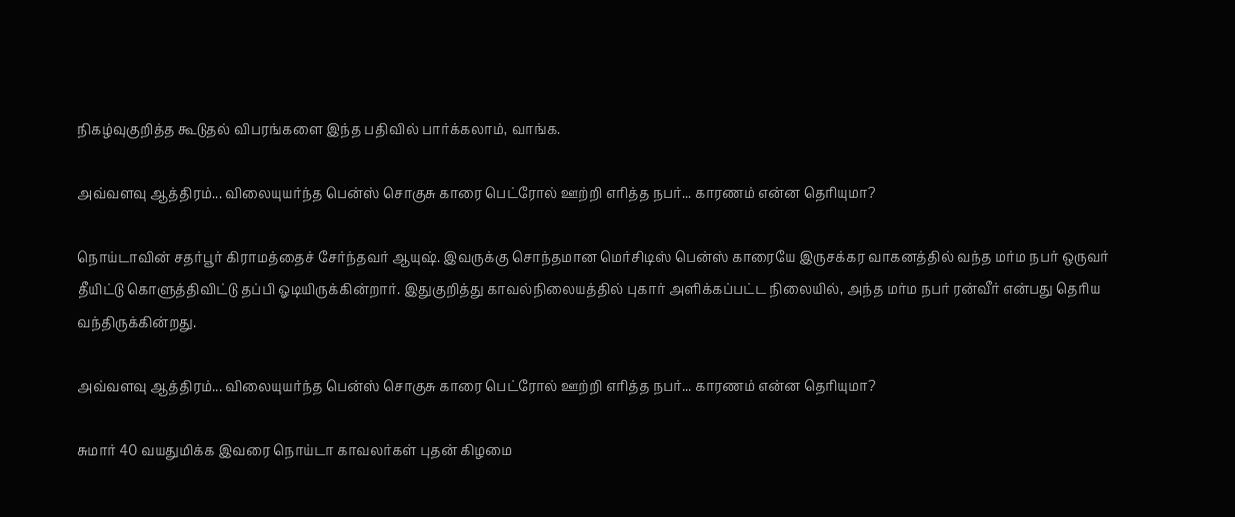நிகழ்வுகுறித்த கூடுதல் விபரங்களை இந்த பதிவில் பார்க்கலாம், வாங்க.

அவ்வளவு ஆத்திரம்... விலையுயர்ந்த பென்ஸ் சொகுசு காரை பெட்ரோல் ஊற்றி எரித்த நபர்... காரணம் என்ன தெரியுமா?

நொய்டாவின் சதர்பூர் கிராமத்தைச் சேர்ந்தவர் ஆயுஷ். இவருக்கு சொந்தமான மெர்சிடிஸ் பென்ஸ் காரையே இருசக்கர வாகனத்தில் வந்த மர்ம நபர் ஒருவர் தீயிட்டு கொளுத்திவிட்டு தப்பி ஓடியிருக்கின்றார். இதுகுறித்து காவல்நிலையத்தில் புகார் அளிக்கப்பட்ட நிலையில், அந்த மர்ம நபர் ரன்வீர் என்பது தெரிய வந்திருக்கின்றது.

அவ்வளவு ஆத்திரம்... விலையுயர்ந்த பென்ஸ் சொகுசு காரை பெட்ரோல் ஊற்றி எரித்த நபர்... காரணம் என்ன தெரியுமா?

சுமார் 40 வயதுமிக்க இவரை நொய்டா காவலர்கள் புதன் கிழமை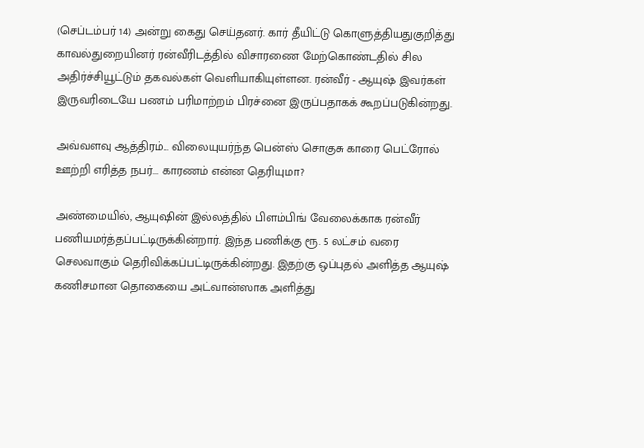(செப்டம்பர் 14) அன்று கைது செய்தனர். கார் தீயிட்டு கொளுத்தியதுகுறித்து காவல்துறையினர் ரன்வீரிடத்தில் விசாரணை மேற்கொண்டதில் சில அதிர்ச்சியூட்டும் தகவல்கள் வெளியாகியுள்ளன. ரன்வீர் - ஆயுஷ் இவர்கள் இருவரிடையே பணம் பரிமாற்றம் பிரச்னை இருப்பதாகக் கூறப்படுகின்றது.

அவ்வளவு ஆத்திரம்... விலையுயர்ந்த பென்ஸ் சொகுசு காரை பெட்ரோல் ஊற்றி எரித்த நபர்... காரணம் என்ன தெரியுமா?

அண்மையில், ஆயுஷின் இல்லத்தில் பிளம்பிங் வேலைக்காக ரன்வீர் பணியமர்த்தப்பட்டிருக்கின்றார். இந்த பணிக்கு ரூ. 5 லட்சம் வரை செலவாகும் தெரிவிக்கப்பட்டிருக்கின்றது. இதற்கு ஒப்புதல் அளித்த ஆயுஷ் கணிசமான தொகையை அட்வான்ஸாக அளித்து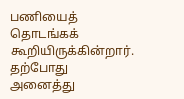பணியைத் தொடங்கக் கூறியிருக்கின்றார். தற்போது அனைத்து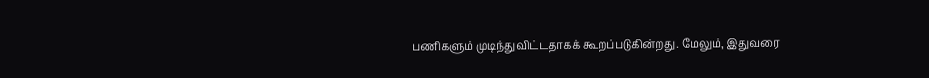பணிகளும் முடிந்துவிட்டதாகக் கூறப்படுகின்றது. மேலும், இதுவரை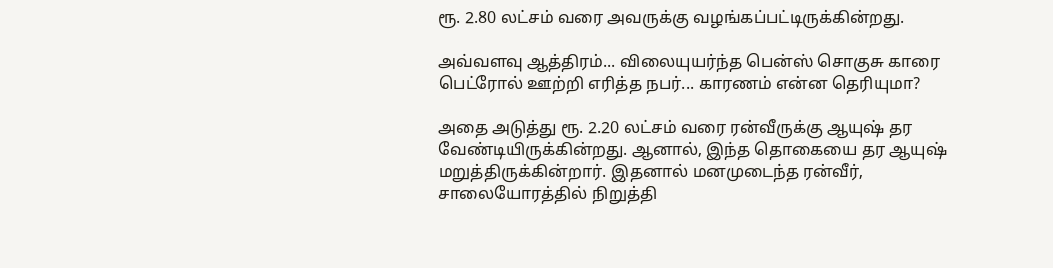ரூ. 2.80 லட்சம் வரை அவருக்கு வழங்கப்பட்டிருக்கின்றது.

அவ்வளவு ஆத்திரம்... விலையுயர்ந்த பென்ஸ் சொகுசு காரை பெட்ரோல் ஊற்றி எரித்த நபர்... காரணம் என்ன தெரியுமா?

அதை அடுத்து ரூ. 2.20 லட்சம் வரை ரன்வீருக்கு ஆயுஷ் தர வேண்டியிருக்கின்றது. ஆனால், இந்த தொகையை தர ஆயுஷ் மறுத்திருக்கின்றார். இதனால் மனமுடைந்த ரன்வீர், சாலையோரத்தில் நிறுத்தி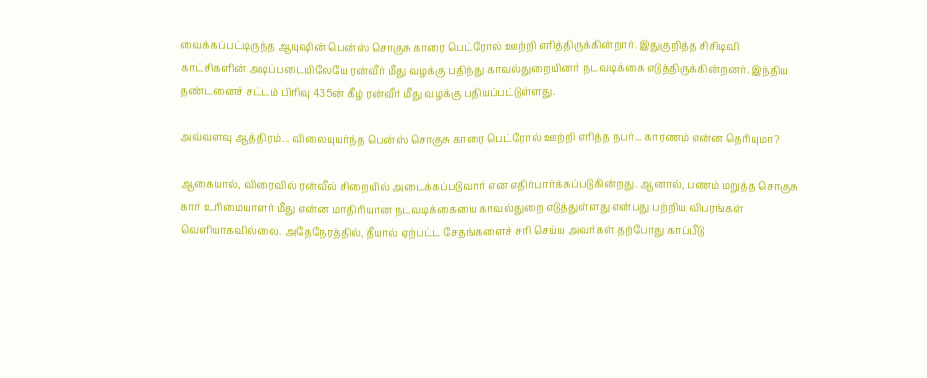வைக்கப்பட்டிருந்த ஆயுஷின் பென்ஸ் சொகுசு காரை பெட்ரோல் ஊற்றி எரித்திருக்கின்றார். இதுகுறித்த சிசிடிவி காட்சிகளின் அடிப்படையிலேயே ரன்வீர் மீது வழக்கு பதிந்து காவல்துறையினர் நடவடிக்கை எடுத்திருக்கின்றனர். இந்திய தண்டனைச் சட்டம் பிரிவு 435ன் கீழ் ரன்வீர் மீது வழக்கு பதியப்பட்டுள்ளது.

அவ்வளவு ஆத்திரம்... விலையுயர்ந்த பென்ஸ் சொகுசு காரை பெட்ரோல் ஊற்றி எரித்த நபர்... காரணம் என்ன தெரியுமா?

ஆகையால், விரைவில் ரன்வீல் சிறையில் அடைக்கப்படுவார் என எதிர்பார்க்கப்படுகின்றது. ஆனால், பணம் மறுத்த சொகுசு கார் உரிமையாளர் மீது என்ன மாதிரியான நடவடிக்கையை காவல்துறை எடுத்துள்ளது என்பது பற்றிய விபரங்கள் வெளியாகவில்லை. அதேநேரத்தில், தீயால் ஏற்பட்ட சேதங்களைச் சரி செய்ய அவர்கள் தற்போது காப்பீடு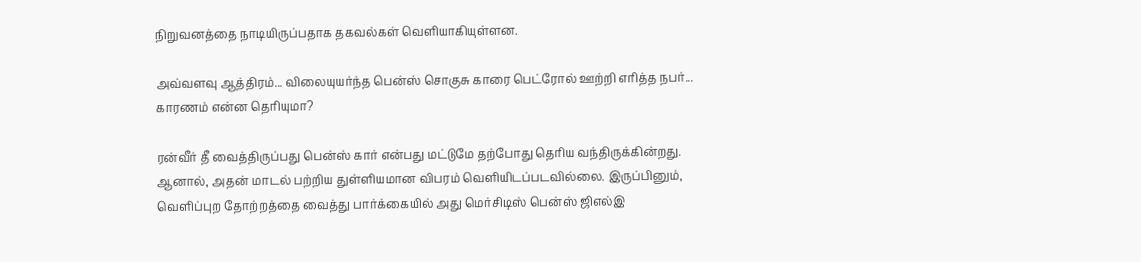நிறுவனத்தை நாடியிருப்பதாக தகவல்கள் வெளியாகியுள்ளன.

அவ்வளவு ஆத்திரம்... விலையுயர்ந்த பென்ஸ் சொகுசு காரை பெட்ரோல் ஊற்றி எரித்த நபர்... காரணம் என்ன தெரியுமா?

ரன்வீர் தீ வைத்திருப்பது பென்ஸ் கார் என்பது மட்டுமே தற்போது தெரிய வந்திருக்கின்றது. ஆனால், அதன் மாடல் பற்றிய துள்ளியமான விபரம் வெளியிடப்படவில்லை. இருப்பினும், வெளிப்புற தோற்றத்தை வைத்து பார்க்கையில் அது மெர்சிடிஸ் பென்ஸ் ஜிஎல்இ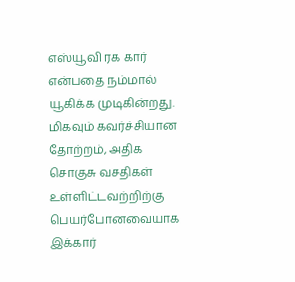எஸ்யூவி ரக கார் என்பதை நம்மால் யூகிக்க முடிகின்றது. மிகவும் கவர்ச்சியான தோற்றம், அதிக சொகுசு வசதிகள் உள்ளிட்டவற்றிற்கு பெயர்போனவையாக இக்கார்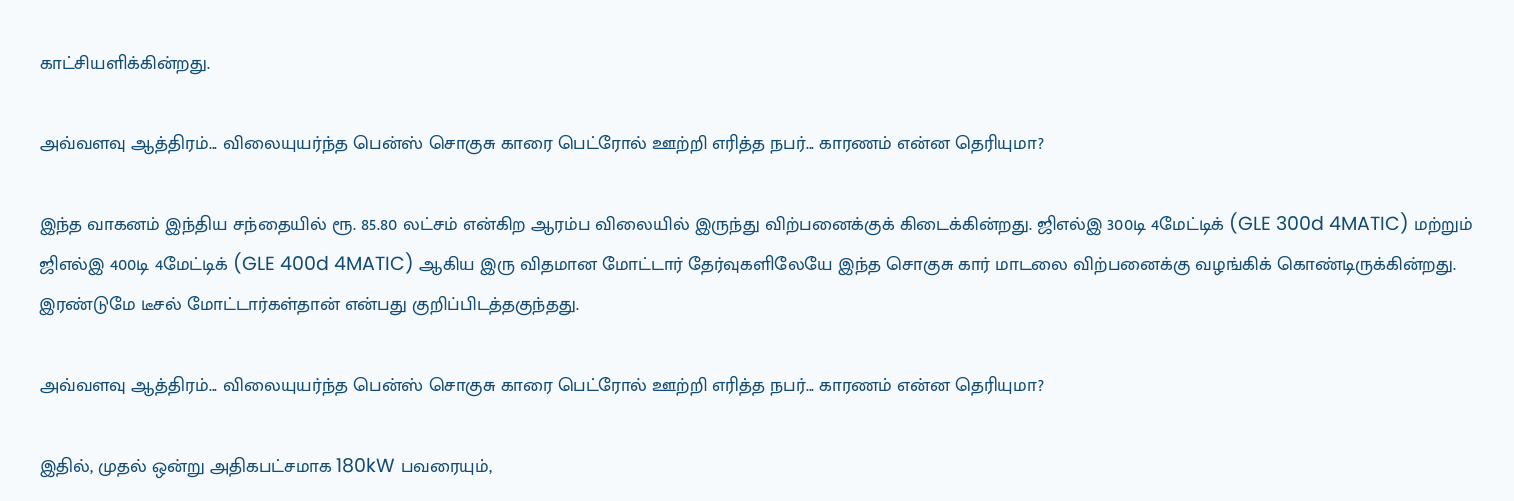காட்சியளிக்கின்றது.

அவ்வளவு ஆத்திரம்... விலையுயர்ந்த பென்ஸ் சொகுசு காரை பெட்ரோல் ஊற்றி எரித்த நபர்... காரணம் என்ன தெரியுமா?

இந்த வாகனம் இந்திய சந்தையில் ரூ. 85.80 லட்சம் என்கிற ஆரம்ப விலையில் இருந்து விற்பனைக்குக் கிடைக்கின்றது. ஜிஎல்இ 300டி 4மேட்டிக் (GLE 300d 4MATIC) மற்றும் ஜிஎல்இ 400டி 4மேட்டிக் (GLE 400d 4MATIC) ஆகிய இரு விதமான மோட்டார் தேர்வுகளிலேயே இந்த சொகுசு கார் மாடலை விற்பனைக்கு வழங்கிக் கொண்டிருக்கின்றது. இரண்டுமே டீசல் மோட்டார்கள்தான் என்பது குறிப்பிடத்தகுந்தது.

அவ்வளவு ஆத்திரம்... விலையுயர்ந்த பென்ஸ் சொகுசு காரை பெட்ரோல் ஊற்றி எரித்த நபர்... காரணம் என்ன தெரியுமா?

இதில், முதல் ஒன்று அதிகபட்சமாக 180kW பவரையும்,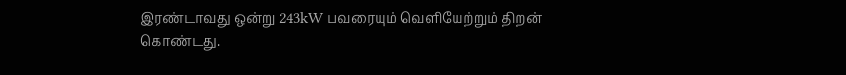இரண்டாவது ஒன்று 243kW பவரையும் வெளியேற்றும் திறன் கொண்டது.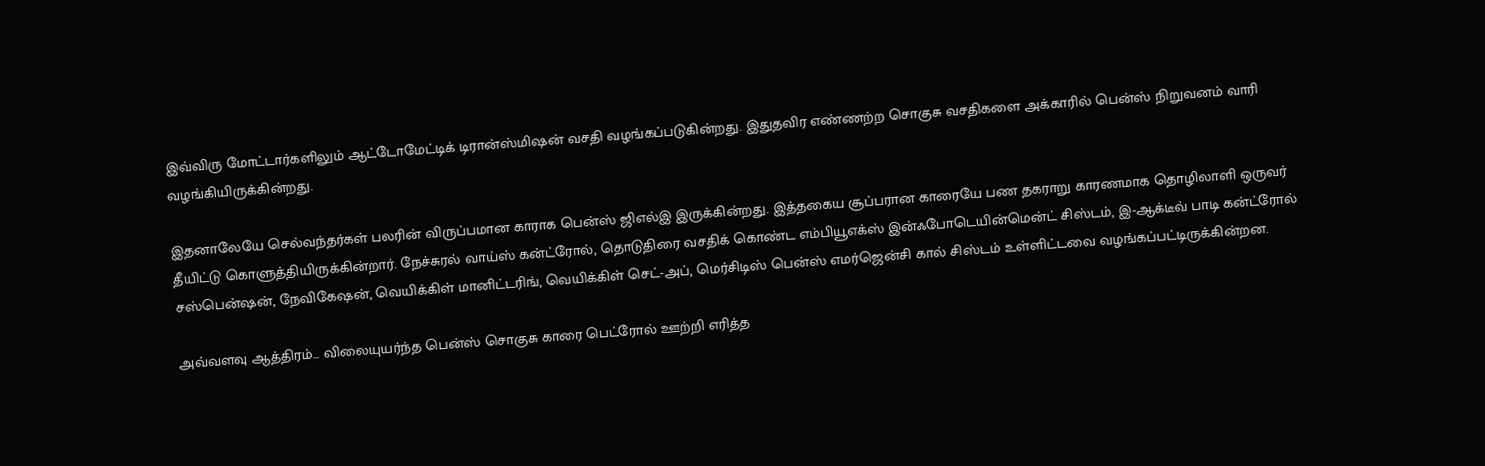இவ்விரு மோட்டார்களிலும் ஆட்டோமேட்டிக் டிரான்ஸ்மிஷன் வசதி வழங்கப்படுகின்றது. இதுதவிர எண்ணற்ற சொகுசு வசதிகளை அக்காரில் பென்ஸ் நிறுவனம் வாரி வழங்கியிருக்கின்றது.

இதனாலேயே செல்வந்தர்கள் பலரின் விருப்பமான காராக பென்ஸ் ஜிஎல்இ இருக்கின்றது. இத்தகைய சூப்பரான காரையே பண தகராறு காரணமாக தொழிலாளி ஒருவர் தீயிட்டு கொளுத்தியிருக்கின்றார். நேச்சுரல் வாய்ஸ் கன்ட்ரோல், தொடுதிரை வசதிக் கொண்ட எம்பியூஎக்ஸ் இன்ஃபோடெயின்மென்ட் சிஸ்டம், இ-ஆக்டீவ் பாடி கன்ட்ரோல் சஸ்பென்ஷன், நேவிகேஷன், வெயிக்கிள் மானிட்டரிங், வெயிக்கிள் செட்-அப், மெர்சிடிஸ் பென்ஸ் எமர்ஜென்சி கால் சிஸ்டம் உள்ளிட்டவை வழங்கப்பட்டிருக்கின்றன.

அவ்வளவு ஆத்திரம்... விலையுயர்ந்த பென்ஸ் சொகுசு காரை பெட்ரோல் ஊற்றி எரித்த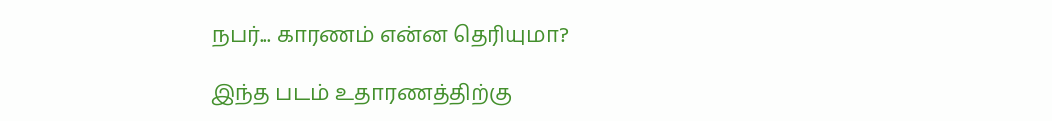நபர்... காரணம் என்ன தெரியுமா?

இந்த படம் உதாரணத்திற்கு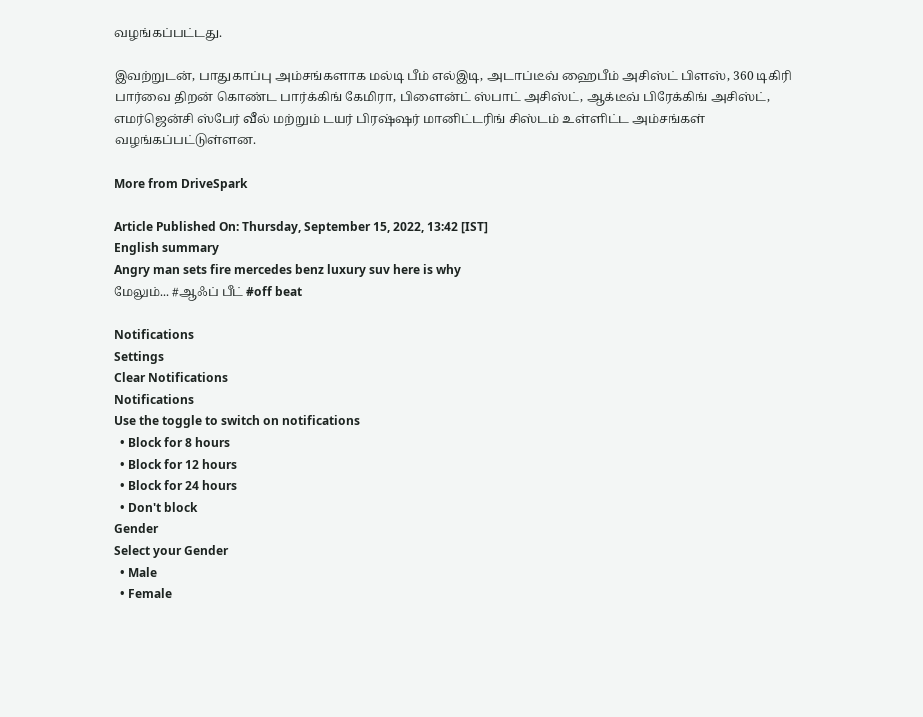வழங்கப்பட்டது.

இவற்றுடன், பாதுகாப்பு அம்சங்களாக மல்டி பீம் எல்இடி, அடாப்டீவ் ஹைபீம் அசிஸ்ட் பிளஸ், 360 டிகிரி பார்வை திறன் கொண்ட பார்க்கிங் கேமிரா, பிளைன்ட் ஸ்பாட் அசிஸ்ட், ஆக்டீவ் பிரேக்கிங் அசிஸ்ட், எமர்ஜென்சி ஸ்பேர் வீல் மற்றும் டயர் பிரஷ்ஷர் மானிட்டரிங் சிஸ்டம் உள்ளிட்ட அம்சங்கள் வழங்கப்பட்டுள்ளன.

More from DriveSpark

Article Published On: Thursday, September 15, 2022, 13:42 [IST]
English summary
Angry man sets fire mercedes benz luxury suv here is why
மேலும்... #ஆஃப் பீட் #off beat

Notifications
Settings
Clear Notifications
Notifications
Use the toggle to switch on notifications
  • Block for 8 hours
  • Block for 12 hours
  • Block for 24 hours
  • Don't block
Gender
Select your Gender
  • Male
  • Female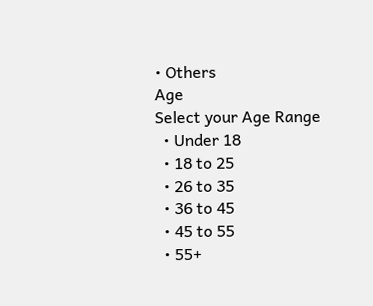• Others
Age
Select your Age Range
  • Under 18
  • 18 to 25
  • 26 to 35
  • 36 to 45
  • 45 to 55
  • 55+